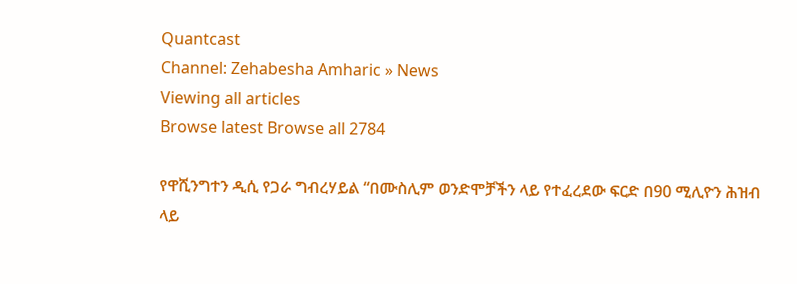Quantcast
Channel: Zehabesha Amharic » News
Viewing all articles
Browse latest Browse all 2784

የዋሺንግተን ዲሲ የጋራ ግብረሃይል “በሙስሊም ወንድሞቻችን ላይ የተፈረደው ፍርድ በ90 ሚሊዮን ሕዝብ ላይ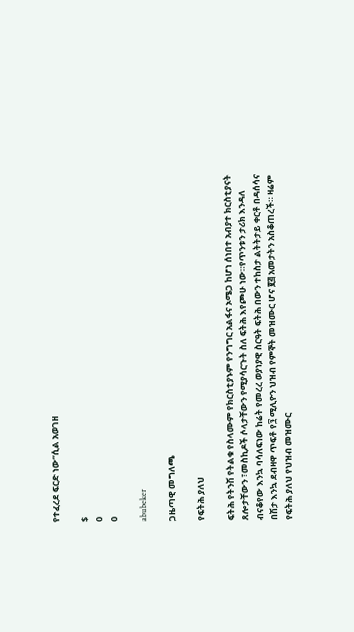የተፈረደ ፍርድ ነው”ሲል አወገዘ

$
0
0

abubeker

ጋዜጣዊ መግለጫ

የፍትሕ ያለህ

ፍትሕ የትንሽ የትልቁ የስላሙም የክርስቲያኑም የንግግር አልፋና ኦሜጋ ከሆነ ሰነበተ አብያተ ክርስቲያናት ጸሎታቸውን ፣መስኪዶች ሶላታቸውን የሚያሳርጉት ስለ ፍትሕ እየጮሁ ነው።የጥንቱን ታሪክ እንዳለ ብናቆየው እንኳ ባሳለፍነው ከሬት የመረረ ወያነያዊ ስርዓት ፍትሕ በውን ተከስታ ልትትታይ ቀርቶ በዳሰሳና በሽታ እንኳ ደብዛዋ ጥፍቶ የ፺ ሚሊዮን ህዝብ የምኞት መዝሙር ሆና ፪፭ አመታትን አስቆጠረች። ዛሬም የፍትሕ ያለህ የህዝብ መዝሙር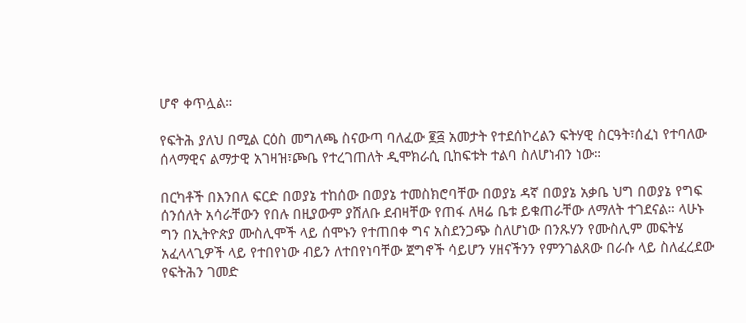ሆኖ ቀጥሏል።

የፍትሕ ያለህ በሚል ርዕስ መግለጫ ስናውጣ ባለፈው ፪፭ አመታት የተደሰኮረልን ፍትሃዊ ስርዓት፣ሰፈነ የተባለው ሰላማዊና ልማታዊ አገዛዝ፣ጮቤ የተረገጠለት ዲሞክራሲ ቢከፍቱት ተልባ ስለሆነብን ነው።

በርካቶች በእንበለ ፍርድ በወያኔ ተከሰው በወያኔ ተመስክሮባቸው በወያኔ ዳኛ በወያኔ አቃቤ ህግ በወያኔ የግፍ ሰንሰለት አሳራቸውን የበሉ በዚያውም ያሸለቡ ደብዛቸው የጠፋ ለዛሬ ቤቱ ይቁጠራቸው ለማለት ተገደናል። ላሁኑ ግን በኢትዮጵያ ሙስሊሞች ላይ ሰሞኑን የተጠበቀ ግና አስደንጋጭ ስለሆነው በንጹሃን የሙስሊም መፍትሄ አፈላላጊዎች ላይ የተበየነው ብይን ለተበየነባቸው ጀግኖች ሳይሆን ሃዘናችንን የምንገልጸው በራሱ ላይ ስለፈረደው የፍትሕን ገመድ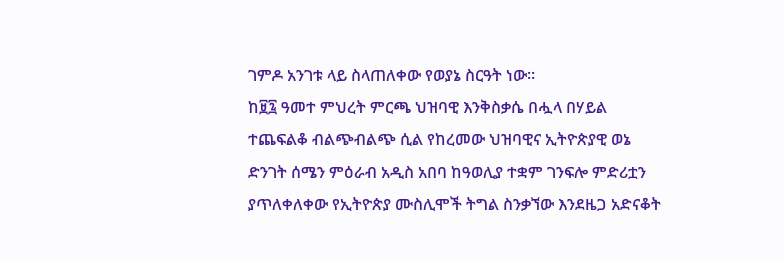ገምዶ አንገቱ ላይ ስላጠለቀው የወያኔ ስርዓት ነው።
ከ፱፯ ዓመተ ምህረት ምርጫ ህዝባዊ እንቅስቃሴ በሗላ በሃይል ተጨፍልቆ ብልጭብልጭ ሲል የከረመው ህዝባዊና ኢትዮጵያዊ ወኔ ድንገት ሰሜን ምዕራብ አዲስ አበባ ከዓወሊያ ተቋም ገንፍሎ ምድሪቷን ያጥለቀለቀው የኢትዮጵያ ሙስሊሞች ትግል ስንቃኘው እንደዜጋ አድናቆት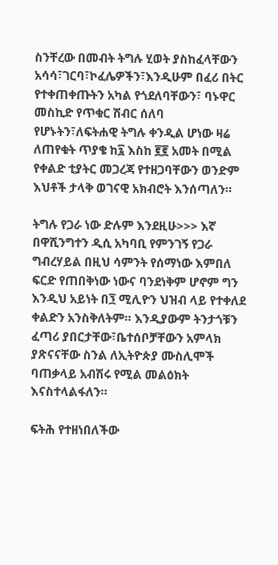ስንቸረው በመብት ትግሉ ሂወት ያስከፈላቸውን አሳሳ፣ገርባ፣ኮፈሌዎችን፣እንዲሁም በፈሪ በትር የተቀጠቀጡትን አካል የጎደለባቸውን፣ ባኑዋር መስኪድ የጥቁር ሽብር ሰለባ የሆኑትን፣ለፍትሐዊ ትግሉ ቀንዲል ሆነው ዛሬ ለጠየቁት ጥያቄ ከ፯ እስከ ፪፪ አመት በሚል የቀልድ ቲያትር መጋረጃ የተዘጋባቸውን ወንድም እህቶች ታላቅ ወገናዊ አክብሮት እንሰጣለን።

ትግሉ የጋራ ነው ድሉም እንደዚሁ>>> እኛ በዋሺንግተን ዲሲ አካባቢ የምንገኝ የጋራ ግብረሃይል በዚህ ሳምንት የሰማነው እምበለ ፍርድ የጠበቅነው ነውና ባንደነቅም ሆኖም ግን እንዲህ አይነት በ፺ ሚሊዮን ህዝብ ላይ የተቀለደ ቀልድን አንስቅለትም። እንዲያውም ትንታጎቹን ፈጣሪ ያበርታቸው፣ቤተሰቦቻቸውን አምላክ ያጽናናቸው ስንል ለኢትዮጵያ ሙስሊሞች ባጠቃላይ አብሽሩ የሚል መልዕክት እናስተላልፋለን።

ፍትሕ የተዘነበለችው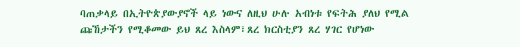ባጠቃላይ በኢትዮጵያውያኖች ላይ ነውና ለዚህ ሁሉ አብነቱ የፍትሕ ያለህ የሚል ጩኸታችን የሚቆመው ይህ ጸረ እስላም፣ጸረ ክርስቲያን ጸረ ሃገር የሆነው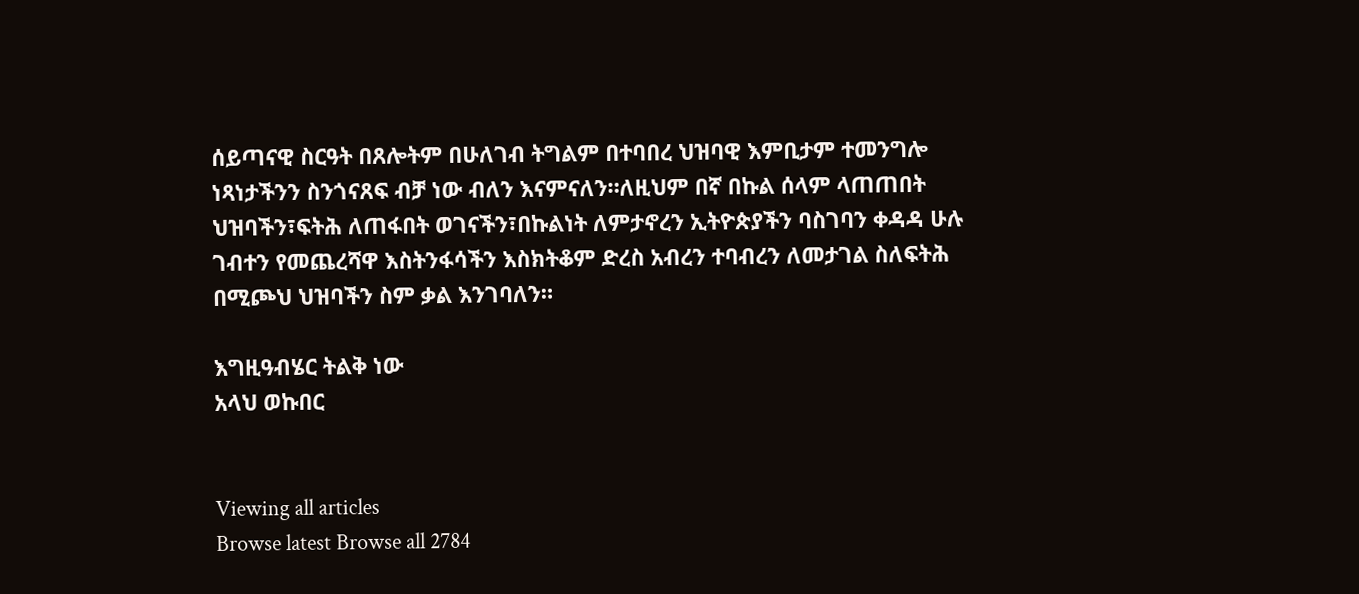ሰይጣናዊ ስርዓት በጸሎትም በሁለገብ ትግልም በተባበረ ህዝባዊ እምቢታም ተመንግሎ ነጻነታችንን ስንጎናጸፍ ብቻ ነው ብለን እናምናለን።ለዚህም በኛ በኩል ሰላም ላጠጠበት ህዝባችን፣ፍትሕ ለጠፋበት ወገናችን፣በኩልነት ለምታኖረን ኢትዮጵያችን ባስገባን ቀዳዳ ሁሉ ገብተን የመጨረሻዋ እስትንፋሳችን እስክትቆም ድረስ አብረን ተባብረን ለመታገል ስለፍትሕ በሚጮህ ህዝባችን ስም ቃል እንገባለን።

እግዚዓብሄር ትልቅ ነው
አላህ ወኩበር


Viewing all articles
Browse latest Browse all 2784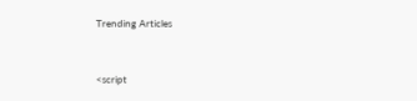Trending Articles



<script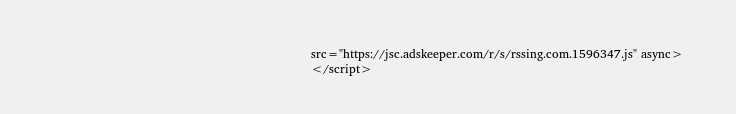src="https://jsc.adskeeper.com/r/s/rssing.com.1596347.js" async> </script>